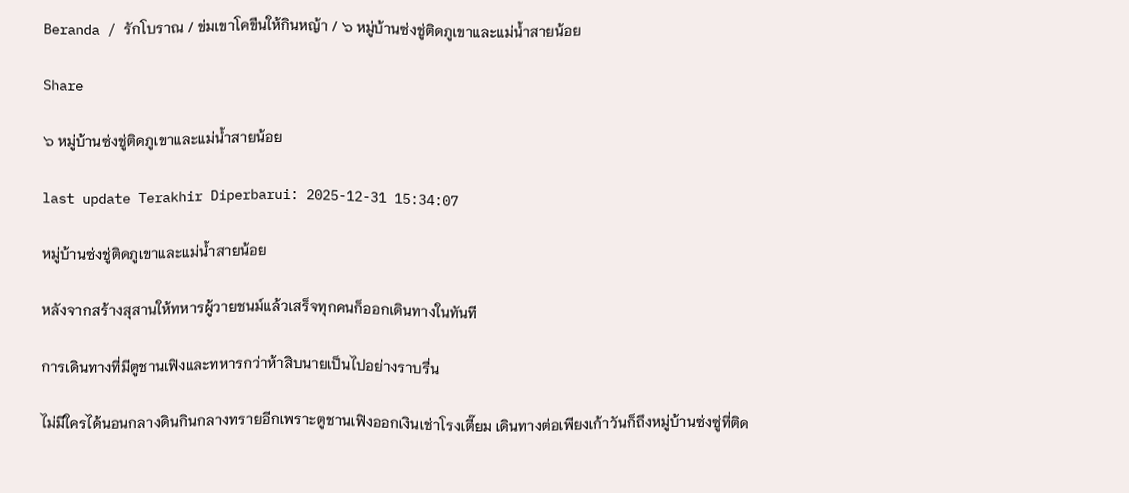Beranda / รักโบราณ / ข่มเขาโคขืนให้กินหญ้า / ๖ หมู่บ้านซ่งชู่ติดภูเขาและแม่น้ำสายน้อย

Share

๖ หมู่บ้านซ่งชู่ติดภูเขาและแม่น้ำสายน้อย

last update Terakhir Diperbarui: 2025-12-31 15:34:07

หมู่บ้านซ่งชู่ติดภูเขาและแม่น้ำสายน้อย

หลังจากสร้างสุสานให้ทหารผู้วายชนม์แล้วเสร็จทุกคนก็ออกเดินทางในทันที

การเดินทางที่มีตูชานเฟิงและทหารกว่าห้าสิบนายเป็นไปอย่างราบรื่น

ไม่มีใครได้นอนกลางดินกินกลางทรายอีกเพราะตูชานเฟิงออกเงินเช่าโรงเตี๊ยม เดินทางต่อเพียงเก้าวันก็ถึงหมู่บ้านซ่งซู่ที่ติด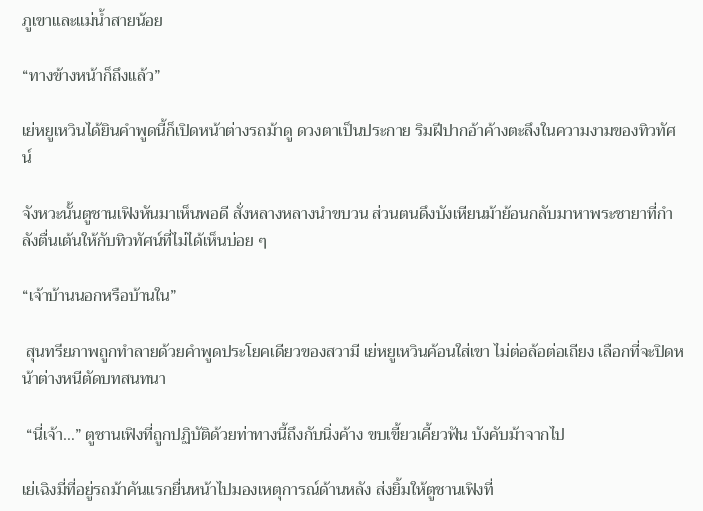ภูเขาและแม่น้ำสายน้อย

“ทางข้างหน้าก็ถึงแล้ว”

เย่หยูเหวินได้ยินคำพูดนี้ก็เปิดหน้าต่างรถม้าดู ดวงตาเป็นประกาย ริมฝีปากอ้าค้างตะลึงในความงามของทิวทัศน์

จังหวะนั้นตูชานเฟิงหันมาเห็นพอดี สั่งหลางหลางนำขบวน ส่วนตนดึงบังเหียนม้าย้อนกลับมาหาพระชายาที่กำลังตื่นเต้นให้กับทิวทัศน์ที่ไม่ได้เห็นบ่อย ๆ

“เจ้าบ้านนอกหรือบ้านใน”

 สุนทรียภาพถูกทำลายด้วยคำพูดประโยคเดียวของสวามี เย่หยูเหวินค้อนใส่เขา ไม่ต่อล้อต่อเถียง เลือกที่จะปิดหน้าต่างหนีตัดบทสนทนา

 “นี่เจ้า…” ตูชานเฟิงที่ถูกปฏิบัติด้วยท่าทางนี้ถึงกับนิ่งค้าง ขบเขี้ยวเคี้ยวฟัน บังคับม้าจากไป

เย่เฉิงมี่ที่อยู่รถม้าคันแรกยื่นหน้าไปมองเหตุการณ์ด้านหลัง ส่งยิ้มให้ตูชานเฟิงที่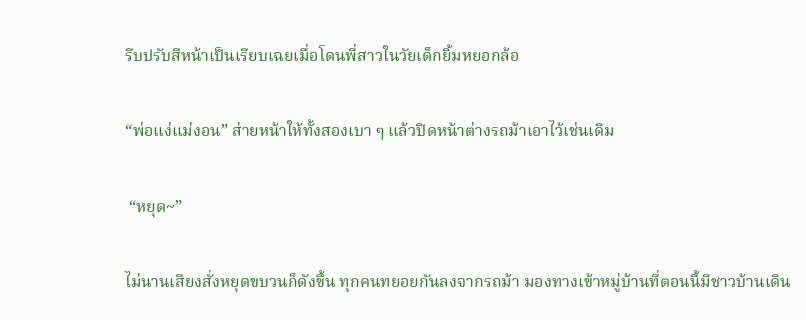รีบปรับสีหน้าเป็นเรียบเฉยเมื่อโดนพี่สาวในวัยเด็กยิ้มหยอกล้อ

“พ่อแง่แม่งอน” ส่ายหน้าให้ทั้งสองเบา ๆ แล้วปิดหน้าต่างรถม้าเอาไว้เช่นเดิม

 “หยุด~”

ไม่นานเสียงสั่งหยุดขบวนก็ดังขึ้น ทุกคนทยอยกันลงจากรถม้า มองทางเข้าหมู่บ้านที่ตอนนี้มีชาวบ้านเดิน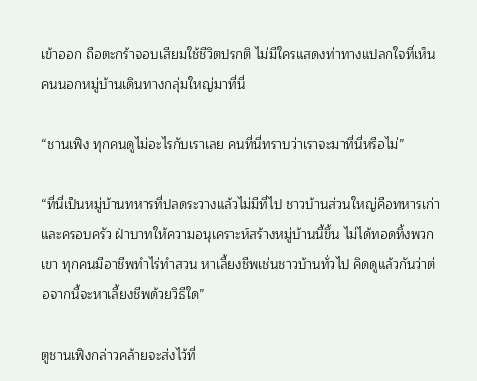เข้าออก ถือตะกร้าจอบเสียมใช้ชีวิตปรกติ ไม่มีใครแสดงท่าทางแปลกใจที่เห็นคนนอกหมู่บ้านเดินทางกลุ่มใหญ่มาที่นี่

“ชานเฟิง ทุกคนดูไม่อะไรกับเราเลย คนที่นี่ทราบว่าเราจะมาที่นี่หรือไม่”

“ที่นี่เป็นหมู่บ้านทหารที่ปลดระวางแล้วไม่มีที่ไป ชาวบ้านส่วนใหญ่คือทหารเก่าและครอบครัว ฝ่าบาทให้ความอนุเคราะห์สร้างหมู่บ้านนี้ขึ้น ไม่ได้ทอดทิ้งพวกเขา ทุกคนมีอาชีพทำไร่ทำสวน หาเลี้ยงชีพเช่นชาวบ้านทั่วไป คิดดูแล้วกันว่าต่อจากนี้จะหาเลี้ยงชีพด้วยวิธีใด”

ตูชานเฟิงกล่าวคล้ายจะส่งไว้ที่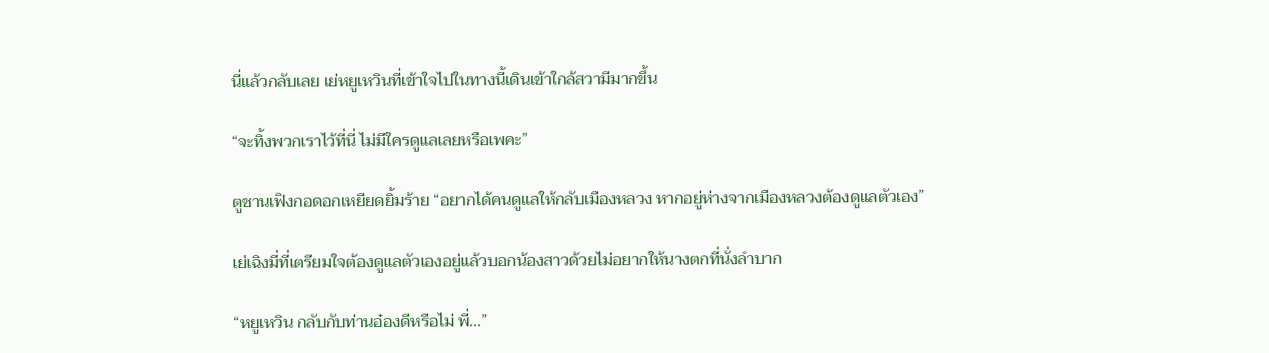นี่แล้วกลับเลย เย่หยูเหวินที่เข้าใจไปในทางนี้เดินเข้าใกล้สวามีมากขึ้น

“จะทิ้งพวกเราไว้ที่นี่ ไม่มีใครดูแลเลยหรือเพคะ”

ตูชานเฟิงกอดอกเหยียดยิ้มร้าย “อยากได้คนดูแลให้กลับเมืองหลวง หากอยู่ห่างจากเมืองหลวงต้องดูแลตัวเอง”

เย่เฉิงมี่ที่เตรียมใจต้องดูแลตัวเองอยู่แล้วบอกน้องสาวด้วยไม่อยากให้นางตกที่นั่งลำบาก

“หยูเหวิน กลับกับท่านอ๋องดีหรือไม่ พี่…”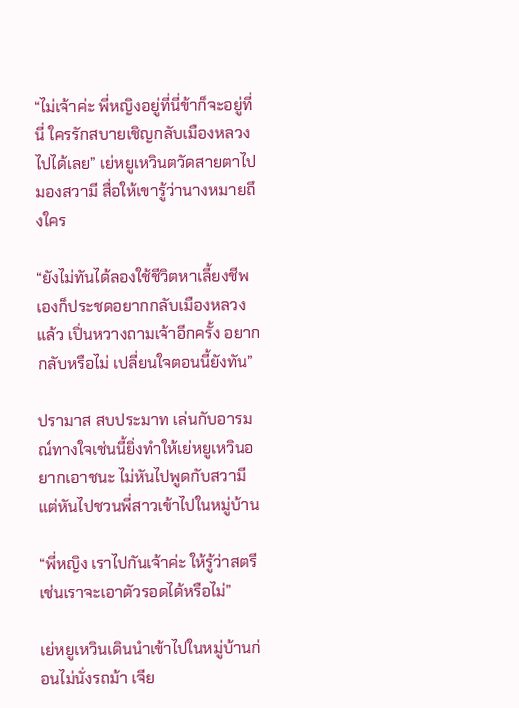“ไม่เจ้าค่ะ พี่หญิงอยู่ที่นี่ข้าก็จะอยู่ที่นี่ ใครรักสบายเชิญกลับเมืองหลวงไปได้เลย” เย่หยูเหวินตวัดสายตาไปมองสวามี สื่อให้เขารู้ว่านางหมายถึงใคร

“ยังไม่ทันได้ลองใช้ชีวิตหาเลี้ยงชีพเองก็ประชดอยากกลับเมืองหลวงแล้ว เปิ่นหวางถามเจ้าอีกครั้ง อยากกลับหรือไม่ เปลี่ยนใจตอนนี้ยังทัน”

ปรามาส สบประมาท เล่นกับอารมณ์ทางใจเช่นนี้ยิ่งทำให้เย่หยูเหวินอยากเอาชนะ ไม่หันไปพูดกับสวามีแต่หันไปชวนพี่สาวเข้าไปในหมู่บ้าน

“พี่หญิง เราไปกันเจ้าค่ะ ให้รู้ว่าสตรีเช่นเราจะเอาตัวรอดได้หรือไม่”

เย่หยูเหวินเดินนำเข้าไปในหมู่บ้านก่อนไม่นั่งรถม้า เจีย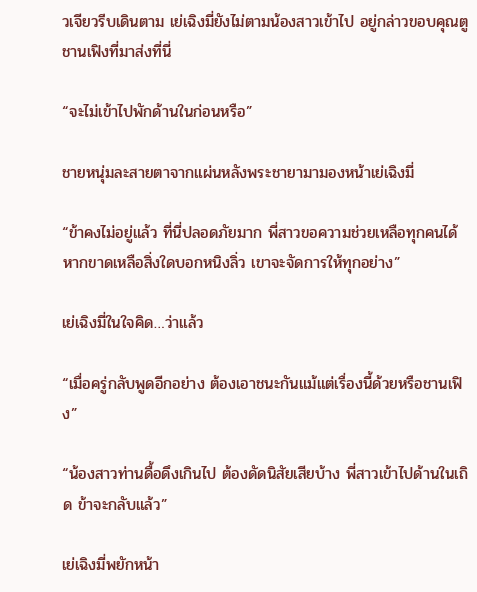วเจียวรีบเดินตาม เย่เฉิงมี่ยังไม่ตามน้องสาวเข้าไป อยู่กล่าวขอบคุณตูชานเฟิงที่มาส่งที่นี่

“จะไม่เข้าไปพักด้านในก่อนหรือ”

ชายหนุ่มละสายตาจากแผ่นหลังพระชายามามองหน้าเย่เฉิงมี่

“ข้าคงไม่อยู่แล้ว ที่นี่ปลอดภัยมาก พี่สาวขอความช่วยเหลือทุกคนได้ หากขาดเหลือสิ่งใดบอกหนิงลิ่ว เขาจะจัดการให้ทุกอย่าง”

เย่เฉิงมี่ในใจคิด…ว่าแล้ว

“เมื่อครู่กลับพูดอีกอย่าง ต้องเอาชนะกันแม้แต่เรื่องนี้ด้วยหรือชานเฟิง”

“น้องสาวท่านดื้อดึงเกินไป ต้องดัดนิสัยเสียบ้าง พี่สาวเข้าไปด้านในเถิด ข้าจะกลับแล้ว”

เย่เฉิงมี่พยักหน้า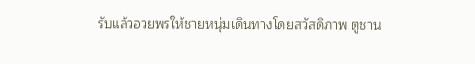รับแล้วอวยพรให้ชายหนุ่มเดินทางโดยสวัสดิภาพ ตูชาน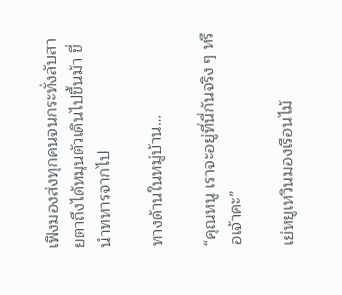เฟิงมองส่งทุกคนจนกระทั่งลับสายตาถึงได้หมุนตัวเดินไปขึ้นม้า ขี่นำทหารจากไป

ทางด้านในหมู่บ้าน…

“คุณหนู เราจะอยู่ที่นี่กันจริง ๆ หรือเจ้าคะ”

เย่หยูเหวินมองเรือนไม้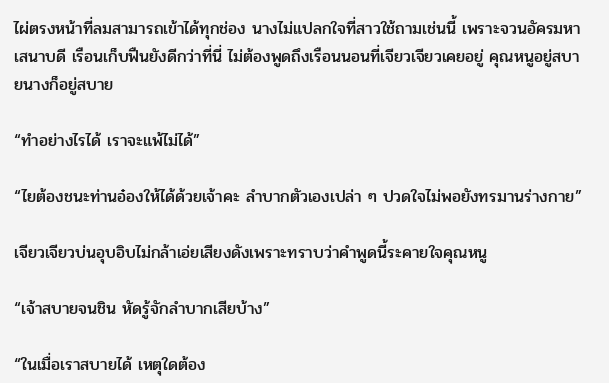ไผ่ตรงหน้าที่ลมสามารถเข้าได้ทุกช่อง นางไม่แปลกใจที่สาวใช้ถามเช่นนี้ เพราะจวนอัครมหาเสนาบดี เรือนเก็บฟืนยังดีกว่าที่นี่ ไม่ต้องพูดถึงเรือนนอนที่เจียวเจียวเคยอยู่ คุณหนูอยู่สบายนางก็อยู่สบาย

“ทำอย่างไรได้ เราจะแพ้ไม่ได้”

“ไยต้องชนะท่านอ๋องให้ได้ด้วยเจ้าคะ ลำบากตัวเองเปล่า ๆ ปวดใจไม่พอยังทรมานร่างกาย”

เจียวเจียวบ่นอุบอิบไม่กล้าเอ่ยเสียงดังเพราะทราบว่าคำพูดนี้ระคายใจคุณหนู

“เจ้าสบายจนชิน หัดรู้จักลำบากเสียบ้าง”

“ในเมื่อเราสบายได้ เหตุใดต้อง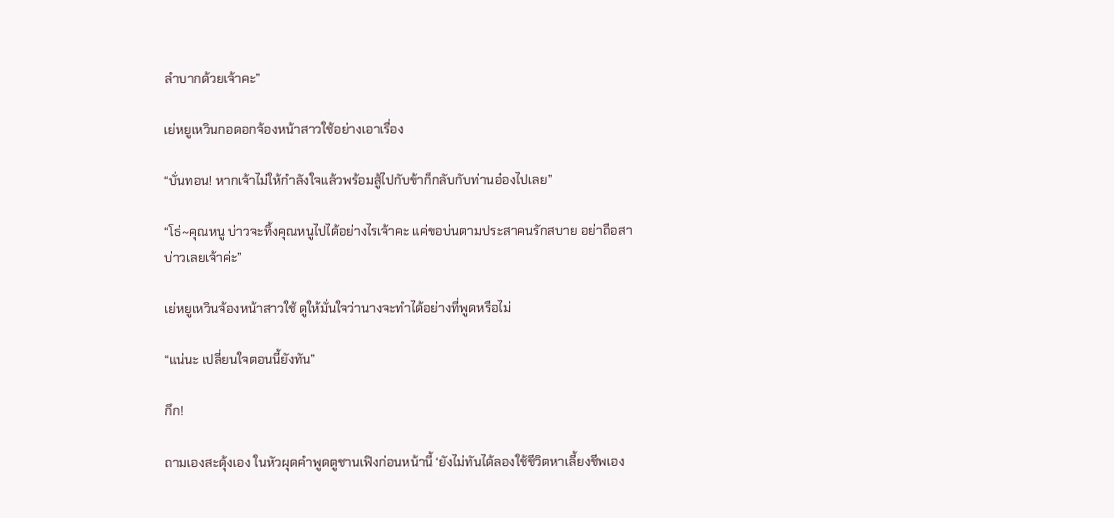ลำบากด้วยเจ้าคะ”

เย่หยูเหวินกอดอกจ้องหน้าสาวใช้อย่างเอาเรื่อง

“บั่นทอน! หากเจ้าไม่ให้กำลังใจแล้วพร้อมสู้ไปกับข้าก็กลับกับท่านอ๋องไปเลย”

“โธ่~คุณหนู บ่าวจะทิ้งคุณหนูไปได้อย่างไรเจ้าคะ แค่ขอบ่นตามประสาคนรักสบาย อย่าถือสาบ่าวเลยเจ้าค่ะ”

เย่หยูเหวินจ้องหน้าสาวใช้ ดูให้มั่นใจว่านางจะทำได้อย่างที่พูดหรือไม่

“แน่นะ เปลี่ยนใจตอนนี้ยังทัน”

กึก!

ถามเองสะดุ้งเอง ในหัวผุดคำพูดตูชานเฟิงก่อนหน้านี้ ‘ยังไม่ทันได้ลองใช้ชีวิตหาเลี้ยงชีพเอง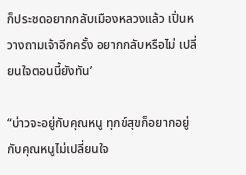ก็ประชดอยากกลับเมืองหลวงแล้ว เปิ่นหวางถามเจ้าอีกครั้ง อยากกลับหรือไม่ เปลี่ยนใจตอนนี้ยังทัน’

“บ่าวจะอยู่กับคุณหนู ทุกข์สุขก็อยากอยู่กับคุณหนูไม่เปลี่ยนใจ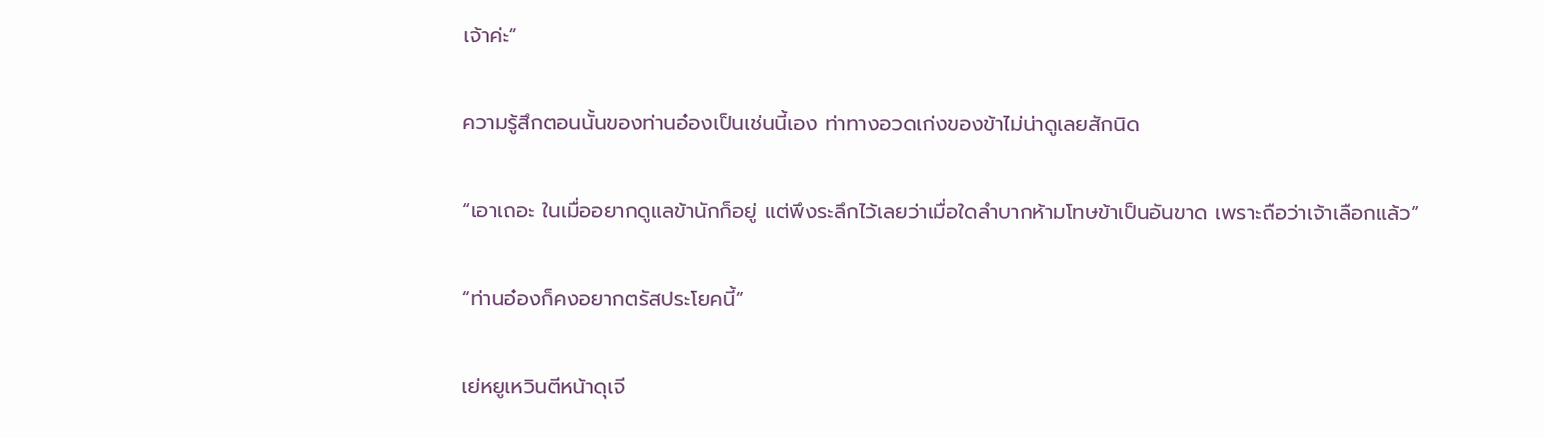เจ้าค่ะ”

ความรู้สึกตอนนั้นของท่านอ๋องเป็นเช่นนี้เอง ท่าทางอวดเก่งของข้าไม่น่าดูเลยสักนิด

“เอาเถอะ ในเมื่ออยากดูแลข้านักก็อยู่ แต่พึงระลึกไว้เลยว่าเมื่อใดลำบากห้ามโทษข้าเป็นอันขาด เพราะถือว่าเจ้าเลือกแล้ว”

“ท่านอ๋องก็คงอยากตรัสประโยคนี้”

เย่หยูเหวินตีหน้าดุเจี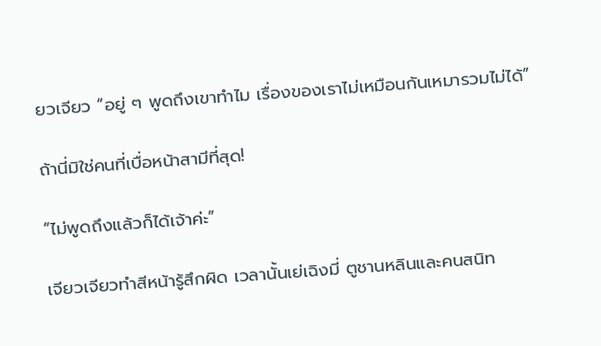ยวเจียว “อยู่ ๆ พูดถึงเขาทำไม เรื่องของเราไม่เหมือนกันเหมารวมไม่ได้”

ถ้านี่มิใช่คนที่เบื่อหน้าสามีที่สุด!

“ไม่พูดถึงแล้วก็ได้เจ้าค่ะ”

เจียวเจียวทำสีหน้ารู้สึกผิด เวลานั้นเย่เฉิงมี่ ตูชานหลินและคนสนิท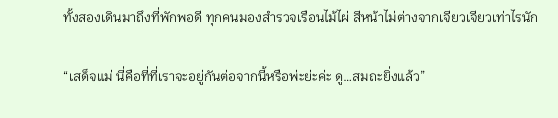ทั้งสองเดินมาถึงที่พักพอดี ทุกคนมองสำรวจเรือนไม้ไผ่ สีหน้าไม่ต่างจากเจียวเจียวเท่าไรนัก

“เสด็จแม่ นี่คือที่ที่เราจะอยู่กันต่อจากนี้หรือพ่ะย่ะค่ะ ดู…สมถะยิ่งแล้ว”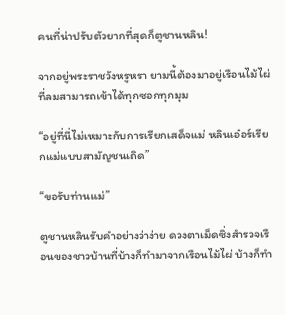คนที่น่าปรับตัวยากที่สุดก็ตูชานหลิน!

จากอยู่พระราชวังหรูหรา ยามนี้ต้องมาอยู่เรือนไม้ไผ่ที่ลมสามารถเข้าได้ทุกซอกทุกมุม

“อยู่ที่นี่ไม่เหมาะกับการเรียกเสด็จแม่ หลินเอ๋อร์เรียกแม่แบบสามัญชนเถิด”

“ขอรับท่านแม่”

ตูชานหลินรับคำอย่างว่าง่าย ดวงตาเม็ดซิ่งสำรวจเรือนของชาวบ้านที่บ้างก็ทำมาจากเรือนไม้ไผ่ บ้างก็ทำ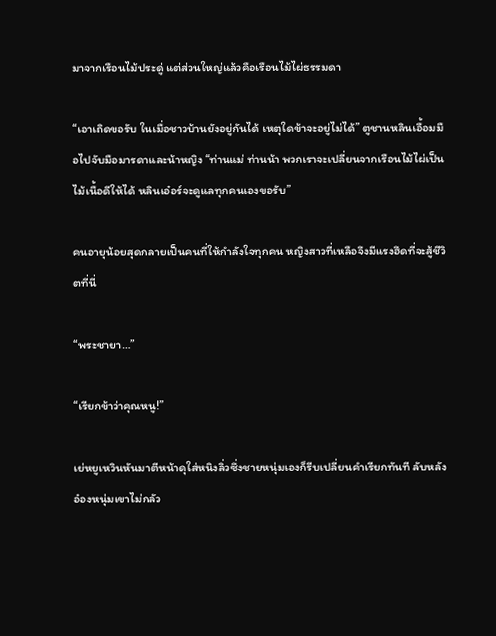มาจากเรือนไม้ประดู่ แต่ส่วนใหญ่แล้วคือเรือนไม้ไผ่ธรรมดา

“เอาเถิดขอรับ ในเมื่อชาวบ้านยังอยู่กันได้ เหตุใดข้าจะอยู่ไม่ได้” ตูชานหลินเอื้อมมือไปจับมือมารดาและน้าหญิง “ท่านแม่ ท่านน้า พวกเราจะเปลี่ยนจากเรือนไม้ไผ่เป็นไม้เนื้อดีให้ได้ หลินเอ๋อร์จะดูแลทุกคนเองขอรับ”

คนอายุน้อยสุดกลายเป็นคนที่ให้กำลังใจทุกคน หญิงสาวที่เหลือจึงมีแรงฮึดที่จะสู้ชีวิตที่นี่

“พระชายา…”

“เรียกข้าว่าคุณหนู!”

เย่หยูเหวินหันมาตีหน้าดุใส่หนิงลิ่วซึ่งชายหนุ่มเองก็รีบเปลี่ยนคำเรียกทันที ลับหลังอ๋องหนุ่มเขาไม่กลัว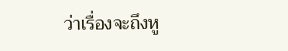ว่าเรื่องจะถึงหู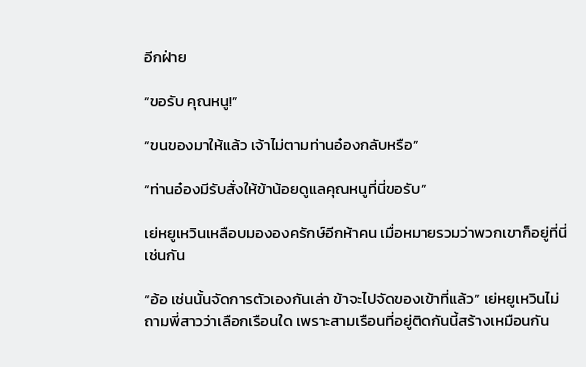อีกฝ่าย

“ขอรับ คุณหนู!”

“ขนของมาให้แล้ว เจ้าไม่ตามท่านอ๋องกลับหรือ”

“ท่านอ๋องมีรับสั่งให้ข้าน้อยดูแลคุณหนูที่นี่ขอรับ”

เย่หยูเหวินเหลือบมององครักษ์อีกห้าคน เมื่อหมายรวมว่าพวกเขาก็อยู่ที่นี่เช่นกัน

“อ้อ เช่นนั้นจัดการตัวเองกันเล่า ข้าจะไปจัดของเข้าที่แล้ว” เย่หยูเหวินไม่ถามพี่สาวว่าเลือกเรือนใด เพราะสามเรือนที่อยู่ติดกันนี้สร้างเหมือนกัน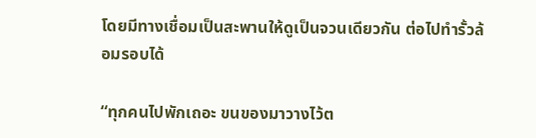โดยมีทางเชื่อมเป็นสะพานให้ดูเป็นจวนเดียวกัน ต่อไปทำรั้วล้อมรอบได้

“ทุกคนไปพักเถอะ ขนของมาวางไว้ต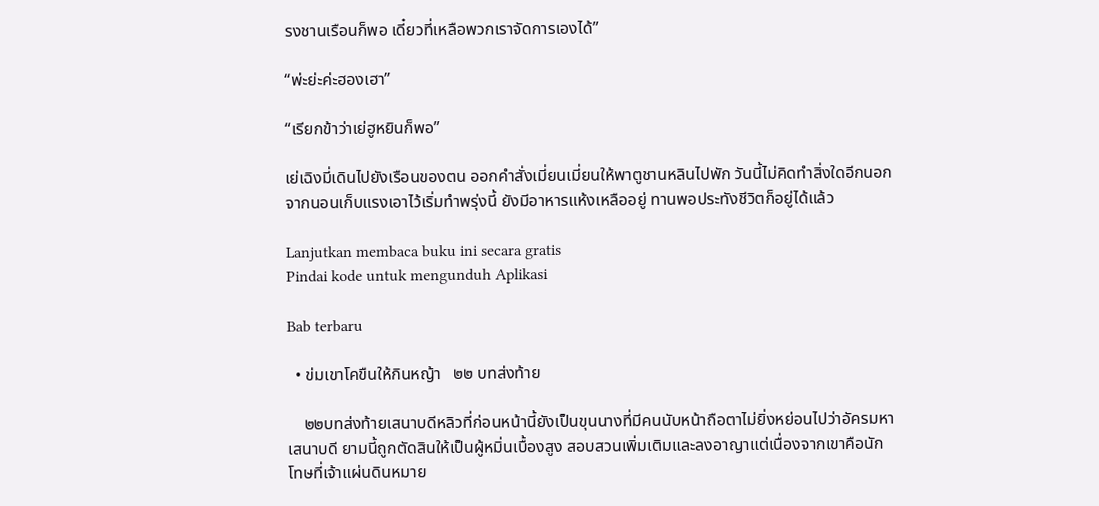รงชานเรือนก็พอ เดี๋ยวที่เหลือพวกเราจัดการเองได้”

“พ่ะย่ะค่ะฮองเฮา”

“เรียกข้าว่าเย่ฮูหยินก็พอ”

เย่เฉิงมี่เดินไปยังเรือนของตน ออกคำสั่งเมี่ยนเมี่ยนให้พาตูชานหลินไปพัก วันนี้ไม่คิดทำสิ่งใดอีกนอกจากนอนเก็บแรงเอาไว้เริ่มทำพรุ่งนี้ ยังมีอาหารแห้งเหลืออยู่ ทานพอประทังชีวิตก็อยู่ได้แล้ว

Lanjutkan membaca buku ini secara gratis
Pindai kode untuk mengunduh Aplikasi

Bab terbaru

  • ข่มเขาโคขืนให้กินหญ้า   ๒๒ บทส่งท้าย

    ๒๒บทส่งท้ายเสนาบดีหลิวที่ก่อนหน้านี้ยังเป็นขุนนางที่มีคนนับหน้าถือตาไม่ยิ่งหย่อนไปว่าอัครมหาเสนาบดี ยามนี้ถูกตัดสินให้เป็นผู้หมิ่นเบื้องสูง สอบสวนเพิ่มเติมและลงอาญาแต่เนื่องจากเขาคือนักโทษที่เจ้าแผ่นดินหมาย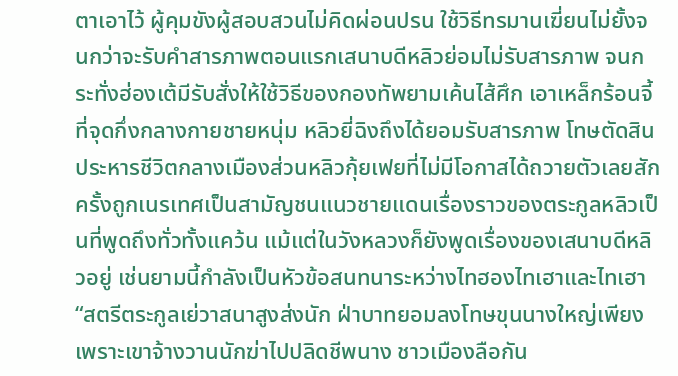ตาเอาไว้ ผู้คุมขังผู้สอบสวนไม่คิดผ่อนปรน ใช้วิธีทรมานเฆี่ยนไม่ยั้งจนกว่าจะรับคำสารภาพตอนแรกเสนาบดีหลิวย่อมไม่รับสารภาพ จนกระทั่งฮ่องเต้มีรับสั่งให้ใช้วิธีของกองทัพยามเค้นไส้ศึก เอาเหล็กร้อนจี้ที่จุดกึ่งกลางกายชายหนุ่ม หลิวยี่ฉิงถึงได้ยอมรับสารภาพ โทษตัดสินประหารชีวิตกลางเมืองส่วนหลิวกุ้ยเฟยที่ไม่มีโอกาสได้ถวายตัวเลยสักครั้งถูกเนรเทศเป็นสามัญชนแนวชายแดนเรื่องราวของตระกูลหลิวเป็นที่พูดถึงทั่วทั้งแคว้น แม้แต่ในวังหลวงก็ยังพูดเรื่องของเสนาบดีหลิวอยู่ เช่นยามนี้กำลังเป็นหัวข้อสนทนาระหว่างไทฮองไทเฮาและไทเฮา“สตรีตระกูลเย่วาสนาสูงส่งนัก ฝ่าบาทยอมลงโทษขุนนางใหญ่เพียงเพราะเขาจ้างวานนักฆ่าไปปลิดชีพนาง ชาวเมืองลือกัน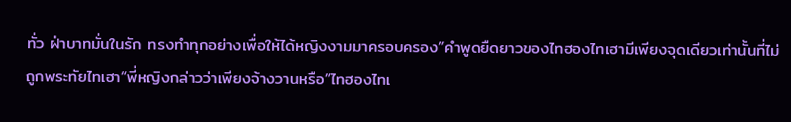ทั่ว ฝ่าบาทมั่นในรัก ทรงทำทุกอย่างเพื่อให้ได้หญิงงามมาครอบครอง”คำพูดยืดยาวของไทฮองไทเฮามีเพียงจุดเดียวเท่านั้นที่ไม่ถูกพระทัยไทเฮา“พี่หญิงกล่าวว่าเพียงจ้างวานหรือ”ไทฮองไทเ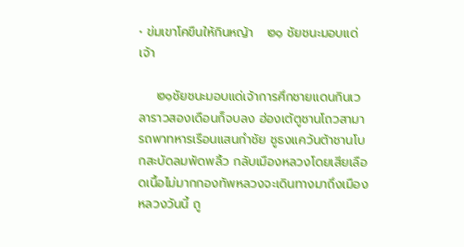• ข่มเขาโคขืนให้กินหญ้า   ๒๑ ชัยชนะมอบแด่เจ้า

    ๒๑ชัยชนะมอบแด่เจ้าการศึกชายแดนกินเวลาราวสองเดือนก็จบลง ฮ่องเต้ตูชานโถวสามารถพาทหารเรือนแสนกำชัย ชูธงแคว้นต้าชานโบกสะบัดลมพัดพลิ้ว กลับเมืองหลวงโดยเสียเลือดเนื้อไม่มากกองทัพหลวงจะเดินทางมาถึงเมืองหลวงวันนี้ ถู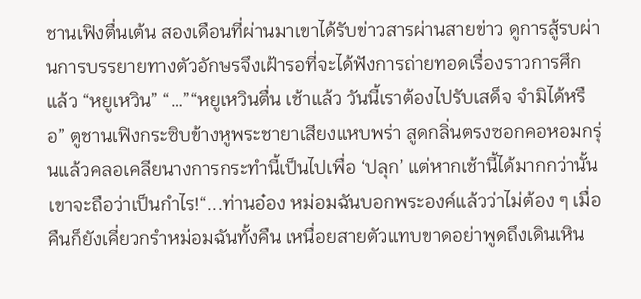ชานเฟิงตื่นเต้น สองเดือนที่ผ่านมาเขาได้รับข่าวสารผ่านสายข่าว ดูการสู้รบผ่านการบรรยายทางตัวอักษรจึงเฝ้ารอที่จะได้ฟังการถ่ายทอดเรื่องราวการศึกแล้ว “หยูเหวิน” “…”“หยูเหวินตื่น เช้าแล้ว วันนี้เราต้องไปรับเสด็จ จำมิได้หรือ” ตูชานเฟิงกระซิบข้างหูพระชายาเสียงแหบพร่า สูดกลิ่นตรงซอกคอหอมกรุ่นแล้วคลอเคลียนางการกระทำนี้เป็นไปเพื่อ ‘ปลุก’ แต่หากเช้านี้ได้มากกว่านั้น เขาจะถือว่าเป็นกำไร!“...ท่านอ๋อง หม่อมฉันบอกพระองค์แล้วว่าไม่ต้อง ๆ เมื่อคืนก็ยังเคี่ยวกรำหม่อมฉันทั้งคืน เหนื่อยสายตัวแทบขาดอย่าพูดถึงเดินเหิน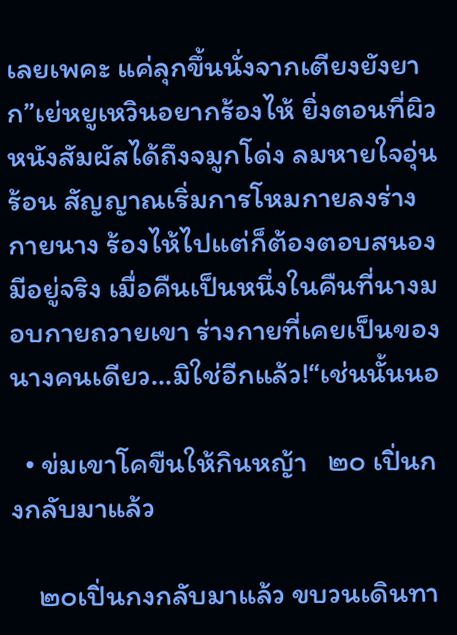เลยเพคะ แค่ลุกขึ้นนั่งจากเตียงยังยาก”เย่หยูเหวินอยากร้องไห้ ยิ่งตอนที่ผิวหนังสัมผัสได้ถึงจมูกโด่ง ลมหายใจอุ่นร้อน สัญญาณเริ่มการโหมกายลงร่างกายนาง ร้องไห้ไปแต่ก็ต้องตอบสนองมีอยู่จริง เมื่อคืนเป็นหนึ่งในคืนที่นางมอบกายถวายเขา ร่างกายที่เคยเป็นของนางคนเดียว…มิใช่อีกแล้ว!“เช่นนั้นนอ

  • ข่มเขาโคขืนให้กินหญ้า   ๒๐ เปิ่นกงกลับมาแล้ว

    ๒๐เปิ่นกงกลับมาแล้ว ขบวนเดินทา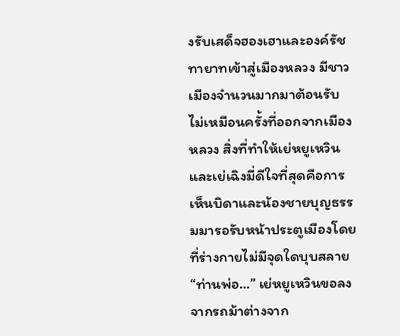งรับเสด็จฮองเฮาและองค์รัชทายาทเข้าสู่เมืองหลวง มีชาวเมืองจำนวนมากมาต้อนรับ ไม่เหมือนครั้งที่ออกจากเมืองหลวง สิ่งที่ทำให้เย่หยูเหวินและเย่เฉิงมี่ดีใจที่สุดคือการเห็นบิดาและน้องชายบุญธรรมมารอรับหน้าประตูเมืองโดยที่ร่างกายไม่มีจุดใดบุบสลาย “ท่านพ่อ…” เย่หยูเหวินขอลงจากรถม้าต่างจาก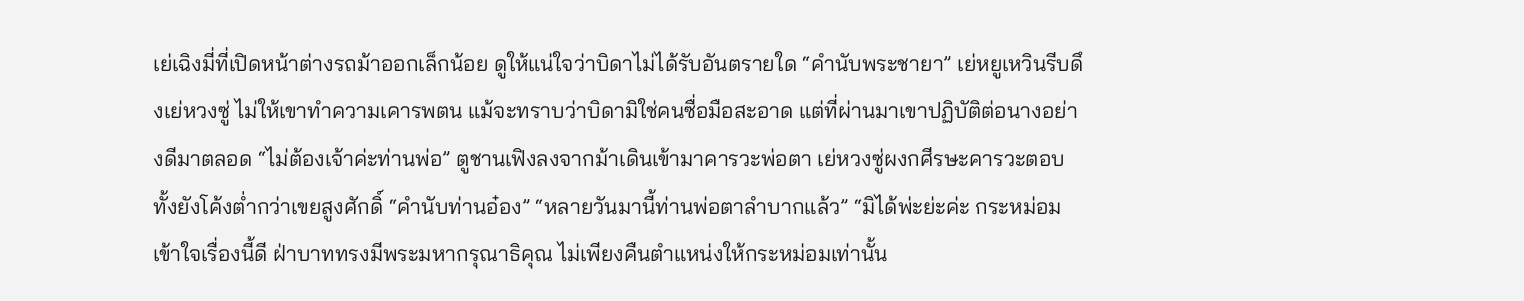เย่เฉิงมี่ที่เปิดหน้าต่างรถม้าออกเล็กน้อย ดูให้แน่ใจว่าบิดาไม่ได้รับอันตรายใด “คำนับพระชายา” เย่หยูเหวินรีบดึงเย่หวงซู่ ไม่ให้เขาทำความเคารพตน แม้จะทราบว่าบิดามิใช่คนซื่อมือสะอาด แต่ที่ผ่านมาเขาปฏิบัติต่อนางอย่างดีมาตลอด “ไม่ต้องเจ้าค่ะท่านพ่อ” ตูชานเฟิงลงจากม้าเดินเข้ามาคารวะพ่อตา เย่หวงซู่ผงกศีรษะคารวะตอบทั้งยังโค้งต่ำกว่าเขยสูงศักดิ์ “คำนับท่านอ๋อง” “หลายวันมานี้ท่านพ่อตาลำบากแล้ว” “มิได้พ่ะย่ะค่ะ กระหม่อมเข้าใจเรื่องนี้ดี ฝ่าบาททรงมีพระมหากรุณาธิคุณ ไม่เพียงคืนตำแหน่งให้กระหม่อมเท่านั้น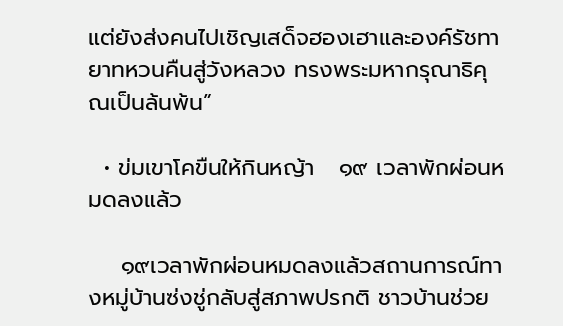แต่ยังส่งคนไปเชิญเสด็จฮองเฮาและองค์รัชทายาทหวนคืนสู่วังหลวง ทรงพระมหากรุณาธิคุณเป็นล้นพ้น”

  • ข่มเขาโคขืนให้กินหญ้า   ๑๙ เวลาพักผ่อนหมดลงแล้ว

    ๑๙เวลาพักผ่อนหมดลงแล้วสถานการณ์ทางหมู่บ้านซ่งชู่กลับสู่สภาพปรกติ ชาวบ้านช่วย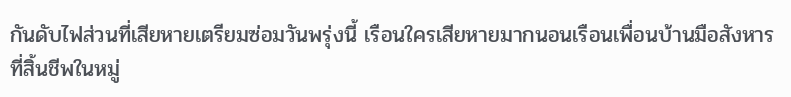กันดับไฟส่วนที่เสียหายเตรียมซ่อมวันพรุ่งนี้ เรือนใครเสียหายมากนอนเรือนเพื่อนบ้านมือสังหารที่สิ้นชีพในหมู่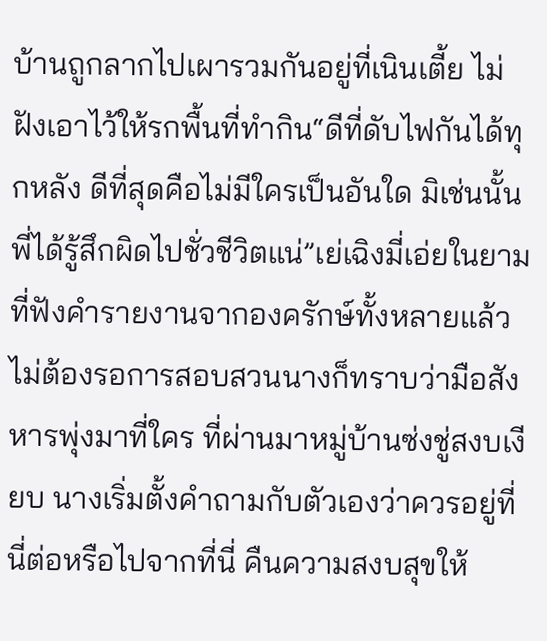บ้านถูกลากไปเผารวมกันอยู่ที่เนินเตี้ย ไม่ฝังเอาไว้ให้รกพื้นที่ทำกิน“ดีที่ดับไฟกันได้ทุกหลัง ดีที่สุดคือไม่มีใครเป็นอันใด มิเช่นนั้นพี่ได้รู้สึกผิดไปชั่วชีวิตแน่”เย่เฉิงมี่เอ่ยในยามที่ฟังคำรายงานจากองครักษ์ทั้งหลายแล้ว ไม่ต้องรอการสอบสวนนางก็ทราบว่ามือสังหารพุ่งมาที่ใคร ที่ผ่านมาหมู่บ้านซ่งชู่สงบเงียบ นางเริ่มตั้งคำถามกับตัวเองว่าควรอยู่ที่นี่ต่อหรือไปจากที่นี่ คืนความสงบสุขให้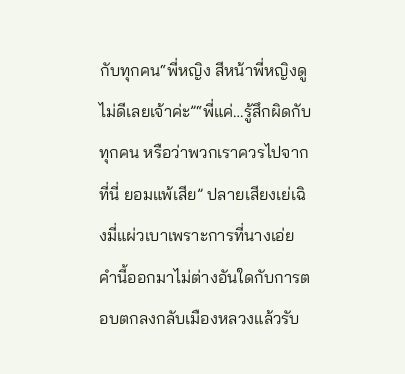กับทุกคน“พี่หญิง สีหน้าพี่หญิงดูไม่ดีเลยเจ้าค่ะ”“พี่แค่…รู้สึกผิดกับทุกคน หรือว่าพวกเราควรไปจากที่นี่ ยอมแพ้เสีย” ปลายเสียงเย่เฉิงมี่แผ่วเบาเพราะการที่นางเอ่ยคำนี้ออกมาไม่ต่างอันใดกับการตอบตกลงกลับเมืองหลวงแล้วรับ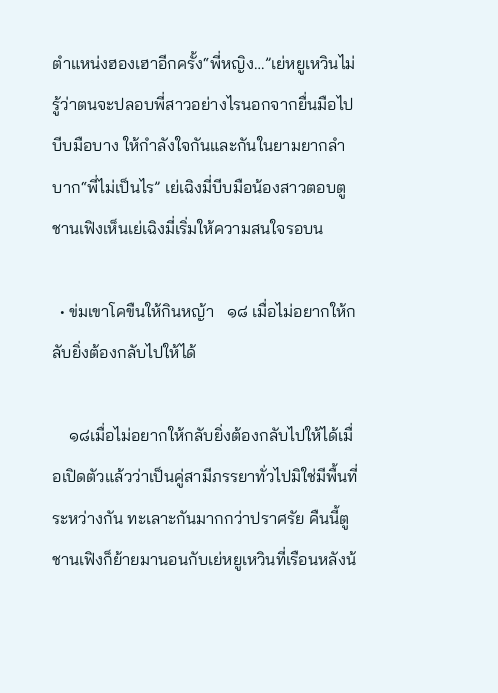ตำแหน่งฮองเฮาอีกครั้ง“พี่หญิง…”เย่หยูเหวินไม่รู้ว่าตนจะปลอบพี่สาวอย่างไรนอกจากยื่นมือไปบีบมือบาง ให้กำลังใจกันและกันในยามยากลำบาก“พี่ไม่เป็นไร” เย่เฉิงมี่บีบมือน้องสาวตอบตูชานเฟิงเห็นเย่เฉิงมี่เริ่มให้ความสนใจรอบน

  • ข่มเขาโคขืนให้กินหญ้า   ๑๘ เมื่อไม่อยากให้กลับยิ่งต้องกลับไปให้ได้

    ๑๘เมื่อไม่อยากให้กลับยิ่งต้องกลับไปให้ได้เมื่อเปิดตัวแล้วว่าเป็นคู่สามีภรรยาทั่วไปมิใช่มีพื้นที่ระหว่างกัน ทะเลาะกันมากกว่าปราศรัย คืนนี้ตูชานเฟิงก็ย้ายมานอนกับเย่หยูเหวินที่เรือนหลังน้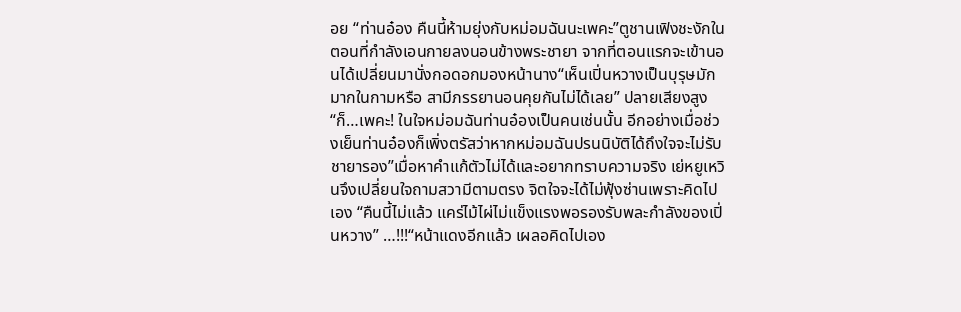อย “ท่านอ๋อง คืนนี้ห้ามยุ่งกับหม่อมฉันนะเพคะ”ตูชานเฟิงชะงักในตอนที่กำลังเอนกายลงนอนข้างพระชายา จากที่ตอนแรกจะเข้านอนได้เปลี่ยนมานั่งกอดอกมองหน้านาง“เห็นเปิ่นหวางเป็นบุรุษมักมากในกามหรือ สามีภรรยานอนคุยกันไม่ได้เลย” ปลายเสียงสูง“ก็…เพคะ! ในใจหม่อมฉันท่านอ๋องเป็นคนเช่นนั้น อีกอย่างเมื่อช่วงเย็นท่านอ๋องก็เพิ่งตรัสว่าหากหม่อมฉันปรนนิบัติได้ถึงใจจะไม่รับชายารอง”เมื่อหาคำแก้ตัวไม่ได้และอยากทราบความจริง เย่หยูเหวินจึงเปลี่ยนใจถามสวามีตามตรง จิตใจจะได้ไม่ฟุ้งซ่านเพราะคิดไปเอง “คืนนี้ไม่แล้ว แคร่ไม้ไผ่ไม่แข็งแรงพอรองรับพละกำลังของเปิ่นหวาง” …!!!“หน้าแดงอีกแล้ว เผลอคิดไปเอง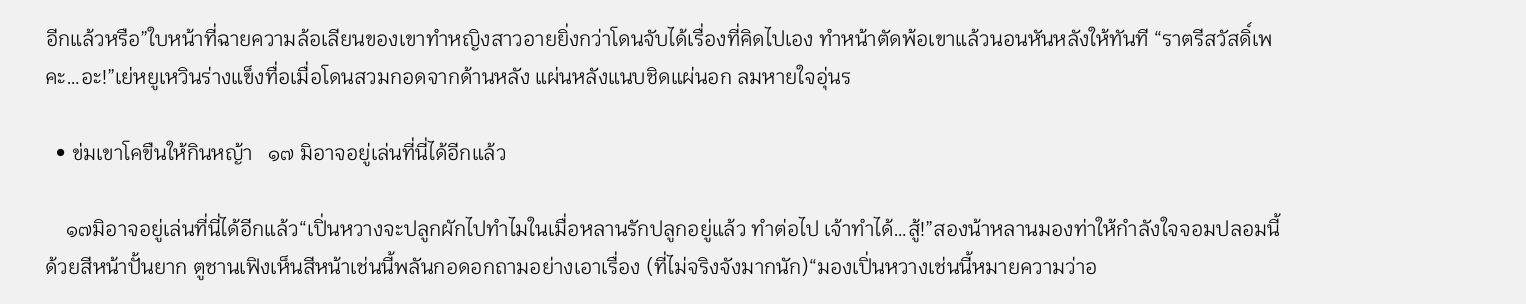อีกแล้วหรือ”ใบหน้าที่ฉายความล้อเลียนของเขาทำหญิงสาวอายยิ่งกว่าโดนจับได้เรื่องที่คิดไปเอง ทำหน้าตัดพ้อเขาแล้วนอนหันหลังให้ทันที “ราตรีสวัสดิ์เพคะ…อะ!”เย่หยูเหวินร่างแข็งทื่อเมื่อโดนสวมกอดจากด้านหลัง แผ่นหลังแนบชิดแผ่นอก ลมหายใจอุ่นร

  • ข่มเขาโคขืนให้กินหญ้า   ๑๗ มิอาจอยู่เล่นที่นี่ได้อีกแล้ว

    ๑๗มิอาจอยู่เล่นที่นี่ได้อีกแล้ว“เปิ่นหวางจะปลูกผักไปทำไมในเมื่อหลานรักปลูกอยู่แล้ว ทำต่อไป เจ้าทำได้…สู้!”สองน้าหลานมองท่าให้กำลังใจจอมปลอมนี้ด้วยสีหน้าปั้นยาก ตูชานเฟิงเห็นสีหน้าเช่นนี้พลันกอดอกถามอย่างเอาเรื่อง (ที่ไม่จริงจังมากนัก)“มองเปิ่นหวางเช่นนี้หมายความว่าอ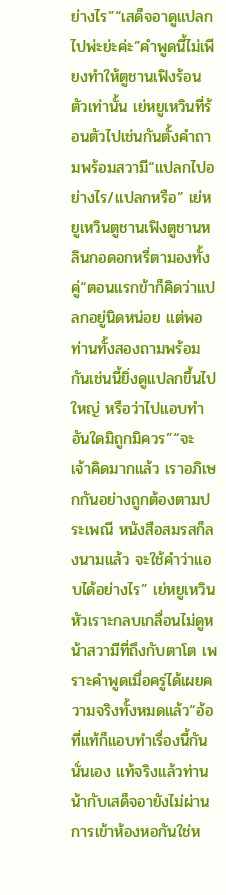ย่างไร”“เสด็จอาดูแปลกไปพ่ะย่ะค่ะ”คำพูดนี้ไม่เพียงทำให้ตูชานเฟิงร้อนตัวเท่านั้น เย่หยูเหวินที่ร้อนตัวไปเช่นกันตั้งคำถามพร้อมสวามี“แปลกไปอย่างไร/แปลกหรือ” เย่หยูเหวินตูชานเฟิงตูชานหลินกอดอกหรี่ตามองทั้งคู่“ตอนแรกข้าก็คิดว่าแปลกอยู่นิดหน่อย แต่พอท่านทั้งสองถามพร้อมกันเช่นนี้ยิ่งดูแปลกขึ้นไปใหญ่ หรือว่าไปแอบทำอันใดมิถูกมิควร”“จะ เจ้าคิดมากแล้ว เราอภิเษกกันอย่างถูกต้องตามประเพณี หนังสือสมรสก็ลงนามแล้ว จะใช้คำว่าแอบได้อย่างไร” เย่หยูเหวินหัวเราะกลบเกลื่อนไม่ดูหน้าสวามีที่ถึงกับตาโต เพราะคำพูดเมื่อครู่ได้เผยความจริงทั้งหมดแล้ว“อ้อ ที่แท้ก็แอบทำเรื่องนี้กันนั่นเอง แท้จริงแล้วท่านน้ากับเสด็จอายังไม่ผ่านการเข้าห้องหอกันใช่ห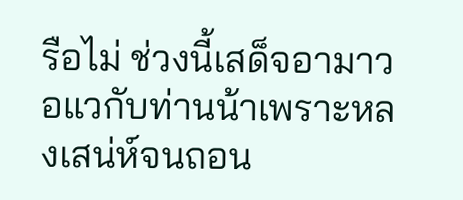รือไม่ ช่วงนี้เสด็จอามาวอแวกับท่านน้าเพราะหลงเสน่ห์จนถอน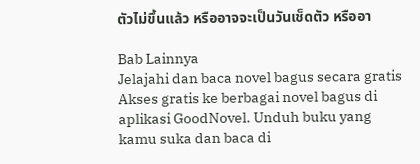ตัวไม่ขึ้นแล้ว หรืออาจจะเป็นวันเช็ดตัว หรืออา

Bab Lainnya
Jelajahi dan baca novel bagus secara gratis
Akses gratis ke berbagai novel bagus di aplikasi GoodNovel. Unduh buku yang kamu suka dan baca di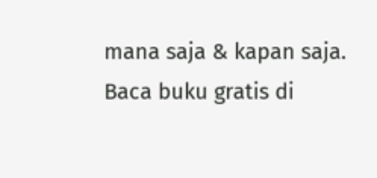mana saja & kapan saja.
Baca buku gratis di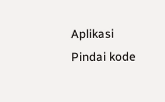Aplikasi
Pindai kode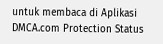untuk membaca di Aplikasi
DMCA.com Protection Status